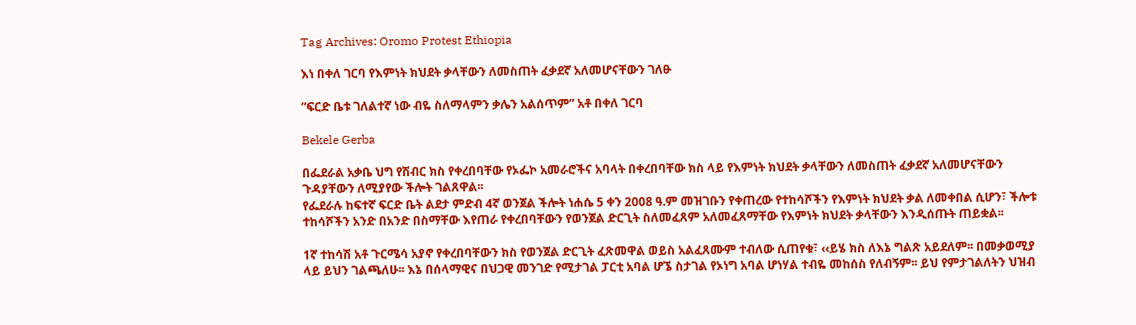Tag Archives: Oromo Protest Ethiopia

እነ በቀለ ገርባ የእምነት ክህደት ቃላቸውን ለመስጠት ፈቃደኛ አለመሆናቸውን ገለፁ

”ፍርድ ቤቱ ገለልተኛ ነው ብዬ ስለማላምን ቃሌን አልሰጥም” አቶ በቀለ ገርባ

Bekele Gerba

በፌደራል አቃቤ ህግ የሽብር ክስ የቀረበባቸው የኦፌኮ አመራሮችና አባላት በቀረበባቸው ክስ ላይ የእምነት ክህደት ቃላቸውን ለመስጠት ፈቃደኛ አለመሆናቸውን ጉዳያቸውን ለሚያየው ችሎት ገልጸዋል፡፡
የፌደራሉ ከፍተኛ ፍርድ ቤት ልደታ ምድብ 4ኛ ወንጀል ችሎት ነሐሴ 5 ቀን 2008 ዓ.ም መዝገቡን የቀጠረው የተከሳሾችን የእምነት ክህደት ቃል ለመቀበል ሲሆን፣ ችሎቱ ተከሳሾችን አንድ በአንድ በስማቸው እየጠራ የቀረበባቸውን የወንጀል ድርጊት ስለመፈጸም አለመፈጸማቸው የእምነት ክህደት ቃላቸውን እንዲሰጡት ጠይቋል፡፡

1ኛ ተከሳሽ አቶ ጉርሜሳ አያኖ የቀረበባቸውን ክስ የወንጀል ድርጊት ፈጽመዋል ወይስ አልፈጸሙም ተብለው ሲጠየቁ፣ ‹‹ይሄ ክስ ለእኔ ግልጽ አይደለም፡፡ በመቃወሚያ ላይ ይህን ገልጫለሁ፡፡ እኔ በሰላማዊና በህጋዊ መንገድ የሚታገል ፓርቲ አባል ሆኜ ስታገል የኦነግ አባል ሆነሃል ተብዬ መከሰስ የለብኝም፡፡ ይህ የምታገልለትን ህዝብ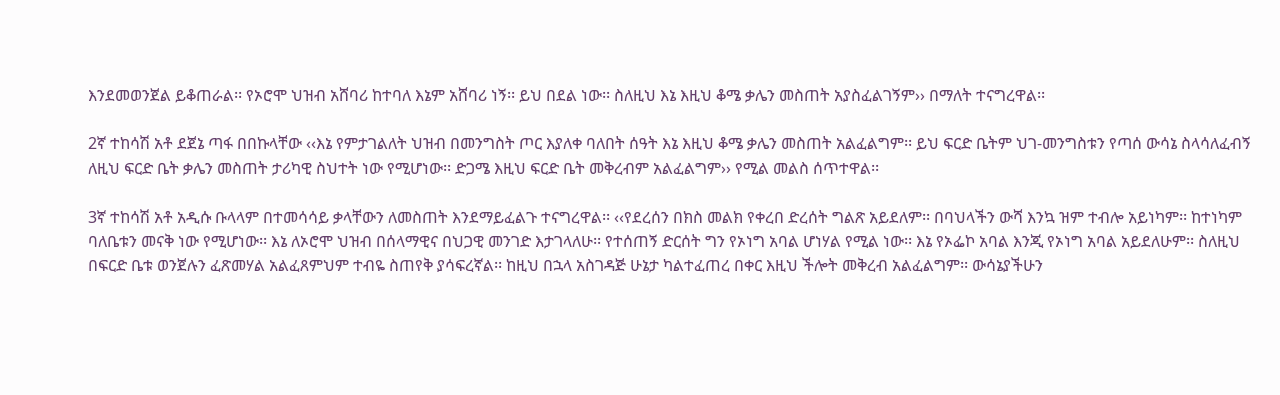እንደመወንጀል ይቆጠራል፡፡ የኦሮሞ ህዝብ አሸባሪ ከተባለ እኔም አሸባሪ ነኝ፡፡ ይህ በደል ነው፡፡ ስለዚህ እኔ እዚህ ቆሜ ቃሌን መስጠት አያስፈልገኝም›› በማለት ተናግረዋል፡፡

2ኛ ተከሳሽ አቶ ደጀኔ ጣፋ በበኩላቸው ‹‹እኔ የምታገልለት ህዝብ በመንግስት ጦር እያለቀ ባለበት ሰዓት እኔ እዚህ ቆሜ ቃሌን መስጠት አልፈልግም፡፡ ይህ ፍርድ ቤትም ህገ-መንግስቱን የጣሰ ውሳኔ ስላሳለፈብኝ ለዚህ ፍርድ ቤት ቃሌን መስጠት ታሪካዊ ስህተት ነው የሚሆነው፡፡ ድጋሜ እዚህ ፍርድ ቤት መቅረብም አልፈልግም›› የሚል መልስ ሰጥተዋል፡፡

3ኛ ተከሳሽ አቶ አዲሱ ቡላላም በተመሳሳይ ቃላቸውን ለመስጠት እንደማይፈልጉ ተናግረዋል፡፡ ‹‹የደረሰን በክስ መልክ የቀረበ ድረሰት ግልጽ አይደለም፡፡ በባህላችን ውሻ እንኳ ዝም ተብሎ አይነካም፡፡ ከተነካም ባለቤቱን መናቅ ነው የሚሆነው፡፡ እኔ ለኦሮሞ ህዝብ በሰላማዊና በህጋዊ መንገድ እታገላለሁ፡፡ የተሰጠኝ ድርሰት ግን የኦነግ አባል ሆነሃል የሚል ነው፡፡ እኔ የኦፌኮ አባል እንጂ የኦነግ አባል አይደለሁም፡፡ ስለዚህ በፍርድ ቤቱ ወንጀሉን ፈጽመሃል አልፈጸምህም ተብዬ ስጠየቅ ያሳፍረኛል፡፡ ከዚህ በኋላ አስገዳጅ ሁኔታ ካልተፈጠረ በቀር እዚህ ችሎት መቅረብ አልፈልግም፡፡ ውሳኔያችሁን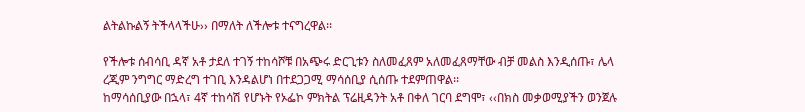ልትልኩልኝ ትችላላችሁ›› በማለት ለችሎቱ ተናግረዋል፡፡

የችሎቱ ሰብሳቢ ዳኛ አቶ ታደለ ተገኝ ተከሳሾቹ በአጭሩ ድርጊቱን ስለመፈጸም አለመፈጸማቸው ብቻ መልስ እንዲሰጡ፣ ሌላ ረጂም ንግግር ማድረግ ተገቢ እንዳልሆነ በተደጋጋሚ ማሳሰቢያ ሲሰጡ ተደምጠዋል፡፡
ከማሳሰቢያው በኋላ፣ 4ኛ ተከሳሽ የሆኑት የኦፌኮ ምክትል ፕሬዚዳንት አቶ በቀለ ገርባ ደግሞ፣ ‹‹በክስ መቃወሚያችን ወንጀሉ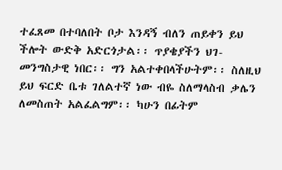ተፈጸመ በተባለበት ቦታ እንዳኝ ብለን ጠይቀን ይህ ችሎት ውድቅ አድርጎታል፡፡ ጥያቄያችን ህገ-መንግስታዊ ነበር፡፡ ግን አልተቀበላችሁትም፡፡ ስለዚህ ይህ ፍርድ ቤቱ ገለልተኛ ነው ብዬ ስለማላስብ ቃሌን ለመስጠት አልፈልግም፡፡ ካሁን በፊትም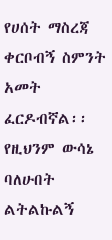የሀሰት ማስረጃ ቀርቦብኝ ስምንት አመት ፈርዶብኛል፡፡ የዚህንም ውሳኔ ባለሁበት ልትልኩልኝ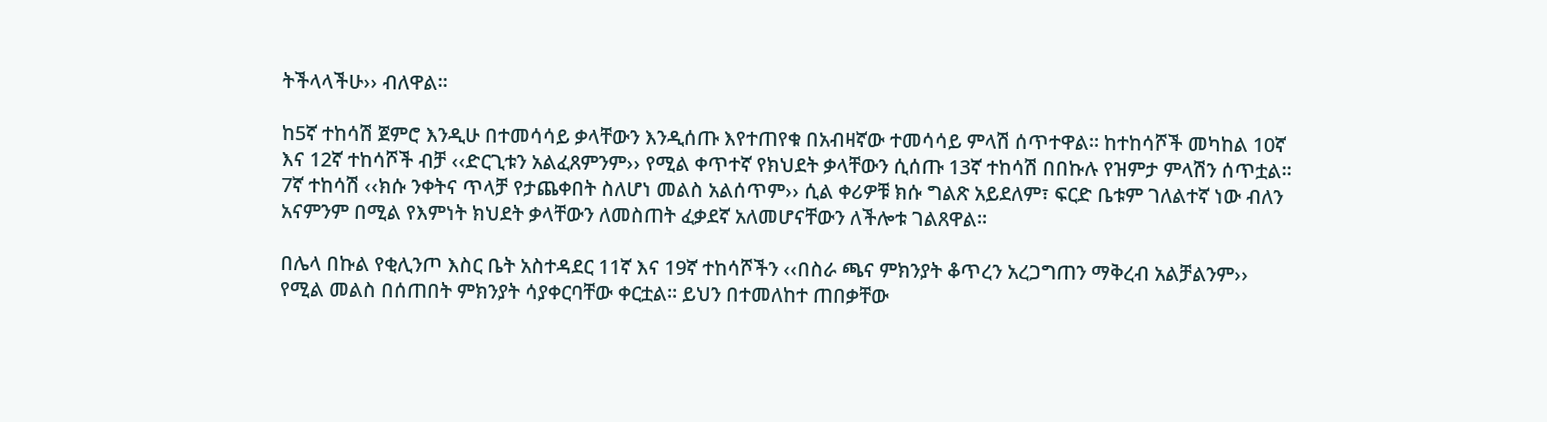ትችላላችሁ›› ብለዋል፡፡

ከ5ኛ ተከሳሽ ጀምሮ እንዲሁ በተመሳሳይ ቃላቸውን እንዲሰጡ እየተጠየቁ በአብዛኛው ተመሳሳይ ምላሽ ሰጥተዋል፡፡ ከተከሳሾች መካከል 10ኛ እና 12ኛ ተከሳሾች ብቻ ‹‹ድርጊቱን አልፈጸምንም›› የሚል ቀጥተኛ የክህደት ቃላቸውን ሲሰጡ 13ኛ ተከሳሽ በበኩሉ የዝምታ ምላሽን ሰጥቷል፡፡ 7ኛ ተከሳሽ ‹‹ክሱ ንቀትና ጥላቻ የታጨቀበት ስለሆነ መልስ አልሰጥም›› ሲል ቀሪዎቹ ክሱ ግልጽ አይደለም፣ ፍርድ ቤቱም ገለልተኛ ነው ብለን አናምንም በሚል የእምነት ክህደት ቃላቸውን ለመስጠት ፈቃደኛ አለመሆናቸውን ለችሎቱ ገልጸዋል፡፡

በሌላ በኩል የቂሊንጦ እስር ቤት አስተዳደር 11ኛ እና 19ኛ ተከሳሾችን ‹‹በስራ ጫና ምክንያት ቆጥረን አረጋግጠን ማቅረብ አልቻልንም›› የሚል መልስ በሰጠበት ምክንያት ሳያቀርባቸው ቀርቷል፡፡ ይህን በተመለከተ ጠበቃቸው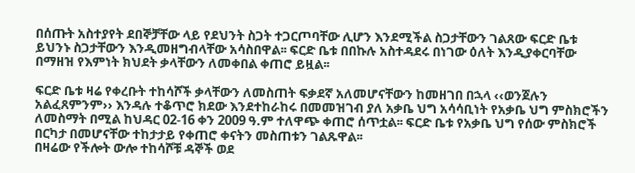በሰጡት አስተያየት ደበኞቻቸው ላይ የደህንት ስጋት ተጋርጦባቸው ሊሆን እንደሚችል ስጋታቸውን ገልጸው ፍርድ ቤቱ ይህንኑ ስጋታቸውን እንዲመዘግብላቸው አሳስበዋል፡፡ ፍርድ ቤቱ በበኩሉ አስተዳደሩ በነገው ዕለት እንዲያቀርባቸው በማዘዝ የእምነት ክህደት ቃላቸውን ለመቀበል ቀጠሮ ይዟል፡፡

ፍርድ ቤቱ ዛሬ የቀረቡት ተከሳሾች ቃላቸውን ለመስጠት ፍቃደኛ አለመሆናቸውን ከመዘገበ በኋላ ‹‹ወንጀሉን አልፈጸምንም›› እንዳሉ ተቆጥሮ ክደው እንደተከራከሩ በመመዝገብ ያለ አቃቤ ህግ አሳሳቢነት የአቃቤ ህግ ምስክሮችን ለመስማት በሚል ከህዳር 02-16 ቀን 2009 ዓ.ም ተለዋጭ ቀጠሮ ሰጥቷል፡፡ ፍርድ ቤቱ የአቃቤ ህግ የሰው ምስክሮች በርካታ በመሆናቸው ተከታታይ የቀጠሮ ቀናትን መስጠቱን ገልጹዋል፡፡
በዛሬው የችሎት ውሎ ተከሳሾቹ ዳኞች ወደ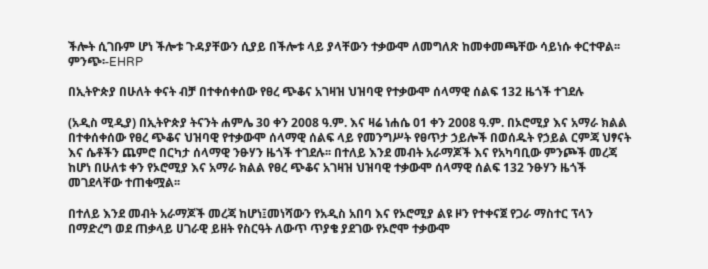ችሎት ሲገቡም ሆነ ችሎቱ ጉዳያቸውን ሲያይ በችሎቱ ላይ ያላቸውን ተቃውሞ ለመግለጽ ከመቀመጫቸው ሳይነሱ ቀርተዋል፡፡
ምንጭ፡-EHRP

በኢትዮጵያ በሁለት ቀናት ብቻ በተቀሰቀሰው የፀረ ጭቆና አገዛዝ ህዝባዊ የተቃውሞ ሰላማዊ ሰልፍ 132 ዜጎች ተገደሉ

(አዲስ ሚዲያ) በኢትዮጵያ ትናንት ሐምሌ 30 ቀን 2008 ዓ.ም. እና ዛሬ ነሐሴ 01 ቀን 2008 ዓ.ም. በኦሮሚያ እና አማራ ክልል በተቀሰቀሰው የፀረ ጭቆና ህዝባዊ የተቃውሞ ሰላማዊ ሰልፍ ላይ የመንግሥት የፀጥታ ኃይሎች በወሰዱት የኃይል ርምጃ ህፃናት እና ሴቶችን ጨምሮ በርካታ ሰላማዊ ንፁሃን ዜጎች ተገደሉ፡፡ በተለይ እንደ መብት አራማጆች እና የአካባቢው ምንጮች መረጃ ከሆነ በሁለቱ ቀን የኦሮሚያ እና አማራ ክልል የፀረ ጭቆና አገዛዝ ህዝባዊ ተቃውሞ ሰላማዊ ሰልፍ 132 ንፁሃን ዜጎች መገደላቸው ተጠቁሟል፡፡

በተለይ እንደ መብት አራማጆች መረጃ ከሆነ፤መነሻውን የአዲስ አበባ እና የኦሮሚያ ልዩ ዞን የተቀናጀ የጋራ ማስተር ፕላን በማድረግ ወደ ጠቃላይ ሀገራዊ ይዘት የስርዓት ለውጥ ጥያቄ ያደገው የኦሮሞ ተቃውሞ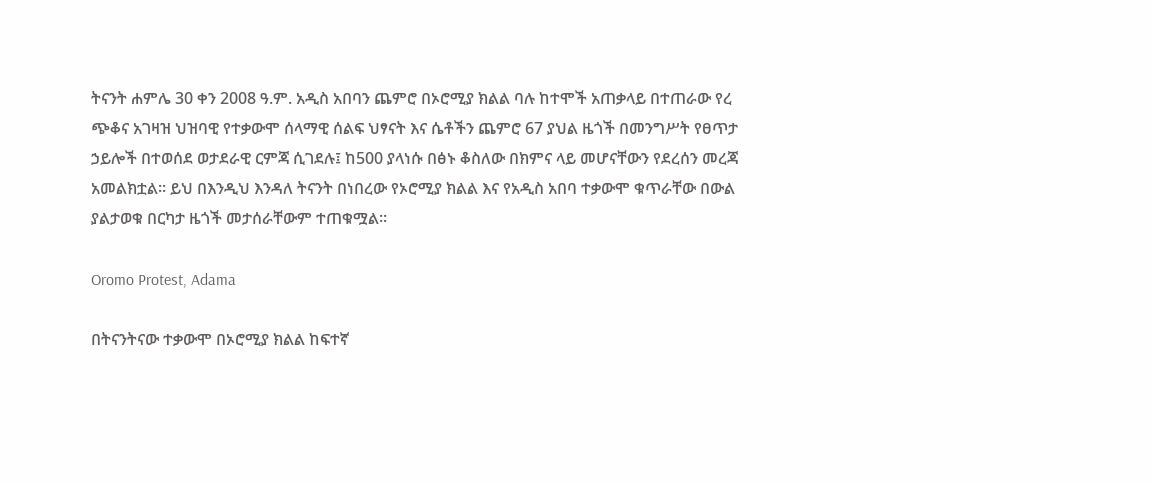ትናንት ሐምሌ 30 ቀን 2008 ዓ.ም. አዲስ አበባን ጨምሮ በኦሮሚያ ክልል ባሉ ከተሞች አጠቃላይ በተጠራው የረ ጭቆና አገዛዝ ህዝባዊ የተቃውሞ ሰላማዊ ሰልፍ ህፃናት እና ሴቶችን ጨምሮ 67 ያህል ዜጎች በመንግሥት የፀጥታ ኃይሎች በተወሰደ ወታደራዊ ርምጃ ሲገደሉ፤ ከ500 ያላነሱ በፅኑ ቆስለው በክምና ላይ መሆናቸውን የደረሰን መረጃ አመልክቷል፡፡ ይህ በእንዲህ እንዳለ ትናንት በነበረው የኦሮሚያ ክልል እና የአዲስ አበባ ተቃውሞ ቁጥራቸው በውል ያልታወቁ በርካታ ዜጎች መታሰራቸውም ተጠቁሟል፡፡

Oromo Protest, Adama

በትናንትናው ተቃውሞ በኦሮሚያ ክልል ከፍተኛ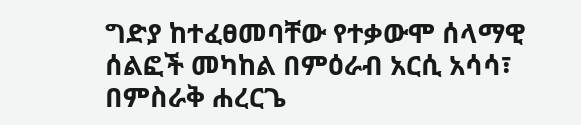ግድያ ከተፈፀመባቸው የተቃውሞ ሰላማዊ ሰልፎች መካከል በምዕራብ አርሲ አሳሳ፣ በምስራቅ ሐረርጌ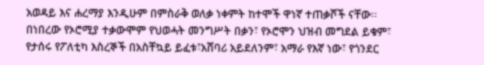አወዳይ እና ሐረማያ እንዲሁም በምስራቅ ወለቃ ነቀምት ከተሞች ዋነኛ ተጠቃሾች ናቸው፡፡ በነበረው የኦሮሚያ ተቃውሞም የህወሓት መንግሥት በቃን፣ የኦሮሞን ህዝብ መግደል ይቁም፣ የታሰሩ የፖለቲካ እስረኞች በአስቸኳይ ይፈቱ፣አሸባሪ አይደለንም፣ አማራ የእኛ ነው፣ የጎንደር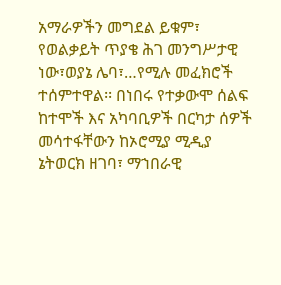አማራዎችን መግደል ይቁም፣ የወልቃይት ጥያቄ ሕገ መንግሥታዊ ነው፣ወያኔ ሌባ፣…የሚሉ መፈክሮች ተሰምተዋል፡፡ በነበሩ የተቃውሞ ሰልፍ ከተሞች እና አካባቢዎች በርካታ ሰዎች መሳተፋቸውን ከኦሮሚያ ሚዲያ ኔትወርክ ዘገባ፣ ማኀበራዊ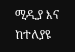ሚዲያ እና ከተለያዩ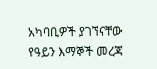አካባቢዎች ያገኘናቸው የዓይን እማኞች መረጃ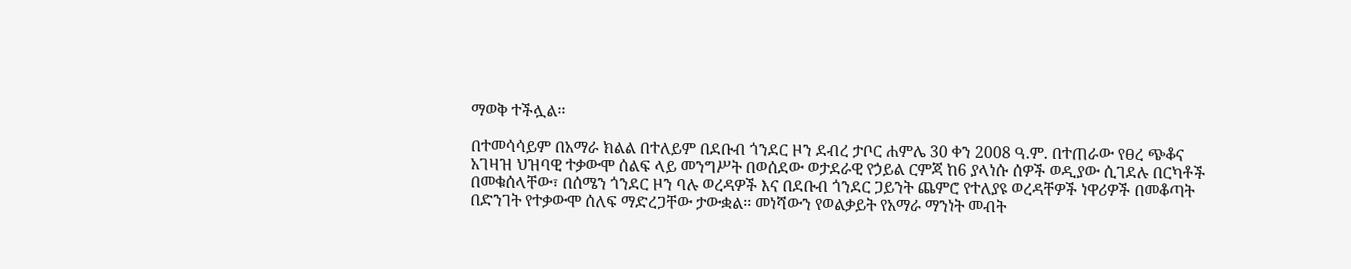ማወቅ ተችሏል፡፡

በተመሳሳይም በአማራ ክልል በተለይም በደቡብ ጎንደር ዞን ደብረ ታቦር ሐምሌ 30 ቀን 2008 ዓ.ም. በተጠራው የፀረ ጭቆና አገዛዝ ህዝባዊ ተቃውሞ ሰልፍ ላይ መንግሥት በወሰደው ወታደራዊ የኃይል ርምጃ ከ6 ያላነሱ ሰዎች ወዲያው ሲገደሉ በርካቶች በመቁሰላቸው፣ በሰሜን ጎንደር ዞን ባሉ ወረዳዎች እና በደቡብ ጎንደር ጋይንት ጨምሮ የተለያዩ ወረዳቸዎች ነዋሪዎች በመቆጣት በድንገት የተቃውሞ ሰለፍ ማድረጋቸው ታውቋል፡፡ መነሻውን የወልቃይት የአማራ ማንነት መብት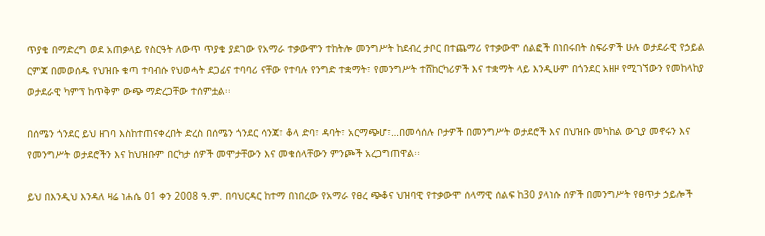ጥያቄ በማድረግ ወደ አጠቃላይ የስርዓት ለውጥ ጥያቄ ያደገው የአማራ ተቃውሞን ተከትሎ መንግሥት ከደብረ ታቦር በተጨማሪ የተቃውሞ ሰልፎች በነበሩበት ስፍራዎች ሁሉ ወታደራዊ የኃይል ርምጃ በመወሰዱ የህዝቡ ቁጣ ተባብሱ የህወሓት ደጋፊና ተባባሪ ናቸው የተባሉ የንግድ ተቋማት፣ የመንግሥት ተሸከርካሪዎች እና ተቋማት ላይ እንዲሁም በጎንደር አዘዞ የሚገኘውን የመከላከያ ወታደራዊ ካምፕ ከጥቅም ውጭ ማድረጋቸው ተሰምቷል፡፡

በሰሜን ጎንደር ይህ ዘገባ እስከተጠናቀረበት ድረስ በሰሜን ጎንደር ሳንጃ፣ ቆላ ድባ፣ ዳባት፣ አርማጭሆ፣…በመሳሰሉ ቦታዎች በመንግሥት ወታደሮች እና በህዝቡ መካከል ውጊያ መኖሩን እና የመንግሥት ወታደሮችን እና ከህዝቡም በርካታ ሰዎች መሞታቸውን እና መቁሰላቸውን ምንጮች አረጋግጠዋል፡፡

ይህ በእንዲህ እንዳለ ዛሬ ነሐሴ 01 ቀን 2008 ዓ.ም. በባህርዳር ከተማ በነበረው የአማራ የፀረ ጭቆና ህዝባዊ የተቃውሞ ሰላማዊ ሰልፍ ከ30 ያላነሱ ሰዎች በመንግሥት የፀጥታ ኃይሎች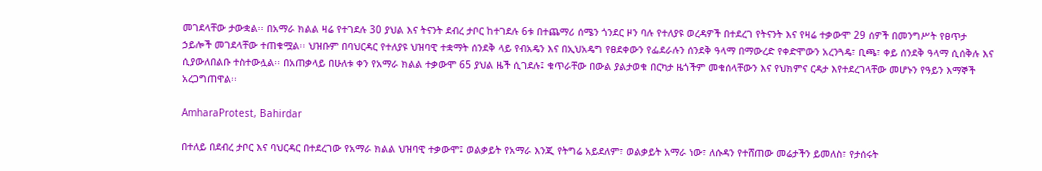መገደላቸው ታውቋል፡፡ በአማራ ክልል ዛሬ የተገደሉ 30 ያህል እና ትናንት ደብረ ታቦር ከተገደሉ 6ቱ በተጨማሪ ሰሜን ጎንደር ዞን ባሉ የተለያዩ ወረዳዎች በተደረገ የትናንት እና የዛሬ ተቃውሞ 29 ሰዎች በመንግሥት የፀጥታ ኃይሎች መገደላቸው ተጠቁሟል፡፡ ህዝቡም በባህርዳር የተለያዩ ህዝባዊ ተቋማት ሰንደቅ ላይ የብአዴን እና በኢህአዴግ የፀደቀውን የፌደራሉን ሰንደቅ ዓላማ በማውረድ የቀድሞውን አረንጓዴ፣ ቢጫ፣ ቀይ ሰንደቅ ዓላማ ሲሰቅሉ እና ሲያውለበልቡ ተስተውሏል፡፡ በአጠቃላይ በሁለቱ ቀን የአማራ ክልል ተቃውሞ 65 ያህል ዜች ሲገደሉ፤ ቁጥራቸው በውል ያልታወቁ በርካታ ዜጎችም መቁሰላቸውን እና የህክምና ርዳታ እየተደረገላቸው መሆኑን የዓይን እማኞች አረጋግጠዋል፡፡

AmharaProtest, Bahirdar

በተለይ በደብረ ታቦር እና ባህርዳር በተደረገው የአማራ ክልል ህዝባዊ ተቃውሞ፤ ወልቃይት የአማራ እንጂ የትግሬ አይደለም፣ ወልቃይት አማራ ነው፣ ለሱዳን የተሸጠው መሬታችን ይመለስ፣ የታሰሩት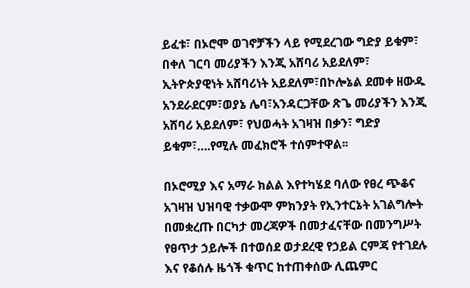ይፈቱ፣ በኦሮሞ ወገኖቻችን ላይ የሚደረገው ግድያ ይቁም፣ በቀለ ገርባ መሪያችን እንጂ አሸባሪ አይደለም፣ ኢትዮጵያዊነት አሸባሪነት አይደለም፣በኮሎኔል ደመቀ ዘውዱ አንደራደርም፣ወያኔ ሌባ፣አንዳርጋቸው ጽጌ መሪያችን እንጂ አሸባሪ አይደለም፣ የህወሓት አገዛዝ በቃን፣ ግድያ ይቁም፣….የሚሉ መፈክሮች ተሰምተዋል፡፡

በኦሮሚያ እና አማራ ክልል እየተካሄደ ባለው የፀረ ጭቆና አገዛዝ ህዝባዊ ተቃውሞ ምክንያት የኢንተርኔት አገልግሎት በመቋረጡ በርካታ መረጃዎች በመታፈናቸው በመንግሥት የፀጥታ ኃይሎች በተወሰደ ወታደረዊ የኃይል ርምጃ የተገደሉ እና የቆሰሉ ዜጎች ቁጥር ከተጠቀሰው ሊጨምር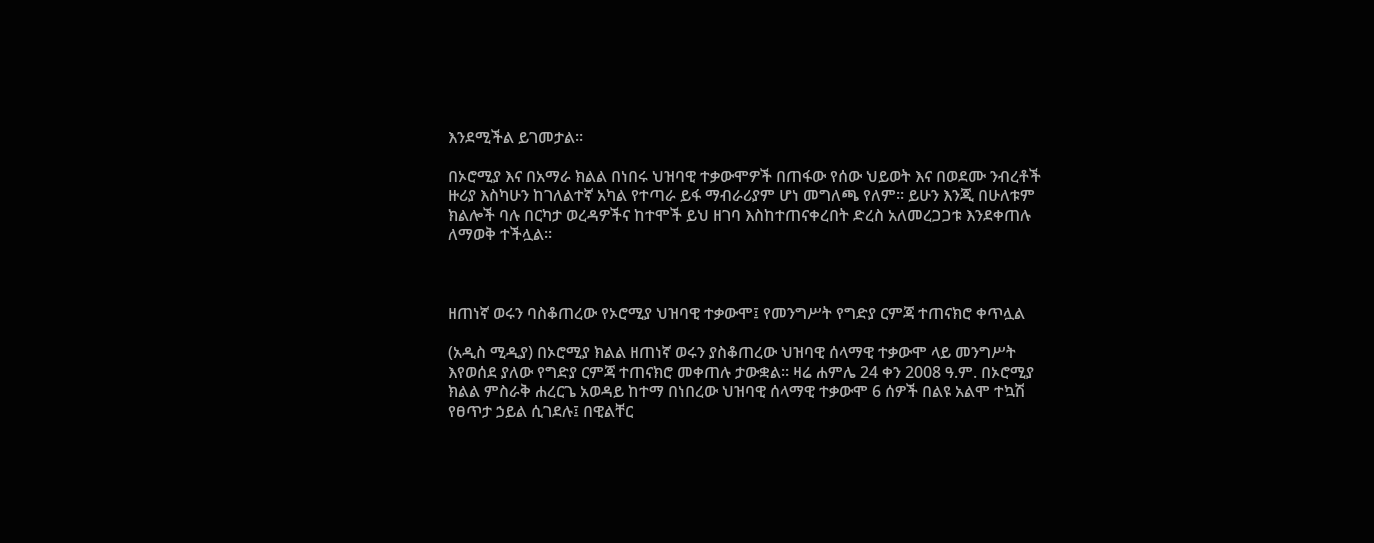እንደሚችል ይገመታል፡፡

በኦሮሚያ እና በአማራ ክልል በነበሩ ህዝባዊ ተቃውሞዎች በጠፋው የሰው ህይወት እና በወደሙ ንብረቶች ዙሪያ እስካሁን ከገለልተኛ አካል የተጣራ ይፋ ማብራሪያም ሆነ መግለጫ የለም፡፡ ይሁን እንጂ በሁለቱም ክልሎች ባሉ በርካታ ወረዳዎችና ከተሞች ይህ ዘገባ እስከተጠናቀረበት ድረስ አለመረጋጋቱ እንደቀጠሉ ለማወቅ ተችሏል፡፡



ዘጠነኛ ወሩን ባስቆጠረው የኦሮሚያ ህዝባዊ ተቃውሞ፤ የመንግሥት የግድያ ርምጃ ተጠናክሮ ቀጥሏል

(አዲስ ሚዲያ) በኦሮሚያ ክልል ዘጠነኛ ወሩን ያስቆጠረው ህዝባዊ ሰላማዊ ተቃውሞ ላይ መንግሥት እየወሰደ ያለው የግድያ ርምጃ ተጠናክሮ መቀጠሉ ታውቋል፡፡ ዛሬ ሐምሌ 24 ቀን 2008 ዓ.ም. በኦሮሚያ ክልል ምስራቅ ሐረርጌ አወዳይ ከተማ በነበረው ህዝባዊ ሰላማዊ ተቃውሞ 6 ሰዎች በልዩ አልሞ ተኳሽ የፀጥታ ኃይል ሲገደሉ፤ በዊልቸር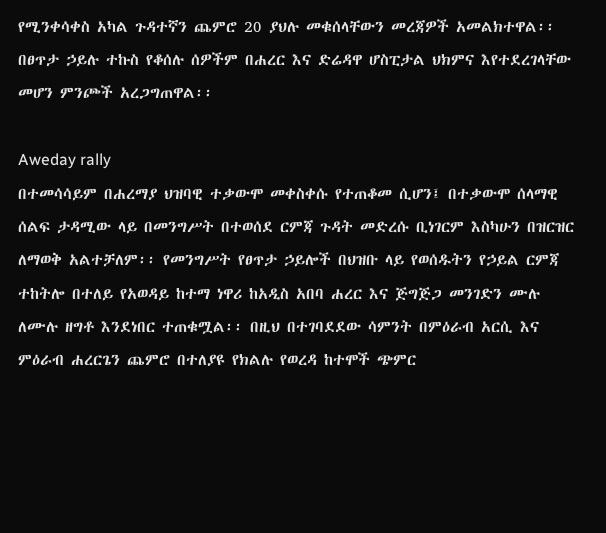የሚንቀሳቀስ አካል ጉዳተኛን ጨምሮ 20 ያህሉ መቁሰላቸውን መረጃዎች አመልክተዋል፡፡ በፀጥታ ኃይሉ ተኩስ የቆሰሉ ሰዎችም በሐረር እና ድሬዳዋ ሆስፒታል ህክምና እየተደረገላቸው መሆን ምንጮች አረጋግጠዋል፡፡

Aweday rally
በተመሳሳይም በሐረማያ ህዝባዊ ተቃውሞ መቀስቀሱ የተጠቆመ ሲሆን፤ በተቃውሞ ሰላማዊ ሰልፍ ታዳሚው ላይ በመንግሥት በተወሰደ ርምጃ ጉዳት መድረሱ ቢነገርም እስካሁን በዝርዝር ለማወቅ አልተቻለም፡፡ የመንግሥት የፀጥታ ኃይሎች በህዝቡ ላይ የወሰዱትን የኃይል ርምጃ ተከትሎ በተለይ የአወዳይ ከተማ ነዋሪ ከአዲስ አበባ ሐረር እና ጅግጅጋ መንገድን ሙሉ ለሙሉ ዘግቶ እንደነበር ተጠቁሟል፡፡ በዚህ በተገባደደው ሳምንት በምዕራብ አርሲ እና ምዕራብ ሐረርጌን ጨምሮ በተለያዩ የክልሉ የወረዳ ከተሞች ጭምር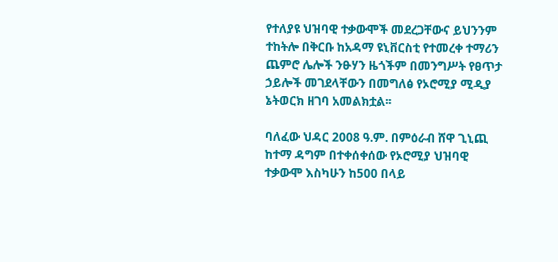የተለያዩ ህዝባዊ ተቃውሞች መደረጋቸውና ይህንንም ተከትሎ በቅርቡ ከአዳማ ዩኒቨርስቲ የተመረቀ ተማሪን ጨምሮ ሌሎች ንፁሃን ዜጎችም በመንግሥት የፀጥታ ኃይሎች መገደላቸውን በመግለፅ የኦሮሚያ ሚዲያ ኔትወርክ ዘገባ አመልክቷል፡፡

ባለፈው ህዳር 2008 ዓ.ም. በምዕራብ ሸዋ ጊኒጪ ከተማ ዳግም በተቀሰቀሰው የኦሮሚያ ህዝባዊ ተቃውሞ እስካሁን ከ500 በላይ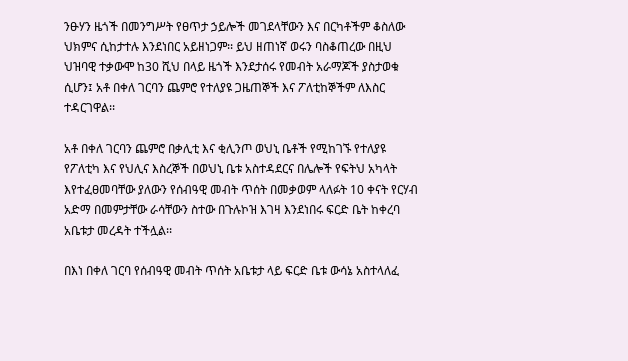ንፁሃን ዜጎች በመንግሥት የፀጥታ ኃይሎች መገደላቸውን እና በርካቶችም ቆስለው ህክምና ሲከታተሉ እንደነበር አይዘነጋም፡፡ ይህ ዘጠነኛ ወሩን ባስቆጠረው በዚህ ህዝባዊ ተቃውሞ ከ30 ሺህ በላይ ዜጎች እንደታሰሩ የመብት አራማጆች ያስታወቁ ሲሆን፤ አቶ በቀለ ገርባን ጨምሮ የተለያዩ ጋዜጠኞች እና ፖለቲከኞችም ለእስር ተዳርገዋል፡፡

አቶ በቀለ ገርባን ጨምሮ በቃሊቲ እና ቂሊንጦ ወህኒ ቤቶች የሚከገኙ የተለያዩ የፖለቲካ እና የህሊና እስረኞች በወህኒ ቤቱ አስተዳደርና በሌሎች የፍትህ አካላት እየተፈፀመባቸው ያለውን የሰብዓዊ መብት ጥሰት በመቃወም ላለፉት 10 ቀናት የርሃብ አድማ በመምታቸው ራሳቸውን ስተው በጉሉኮዝ እገዛ እንደነበሩ ፍርድ ቤት ከቀረባ አቤቱታ መረዳት ተችሏል፡፡

በእነ በቀለ ገርባ የሰብዓዊ መብት ጥሰት አቤቱታ ላይ ፍርድ ቤቱ ውሳኔ አስተላለፈ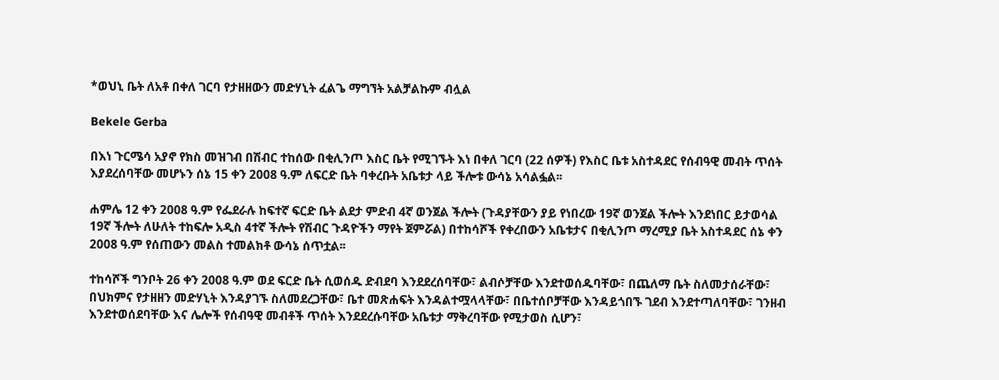*ወህኒ ቤት ለአቶ በቀለ ገርባ የታዘዘውን መድሃኒት ፈልጌ ማግኘት አልቻልኩም ብሏል

Bekele Gerba

በእነ ጉርሜሳ አያኖ የክስ መዝገብ በሽብር ተከሰው በቂሊንጦ እስር ቤት የሚገኙት እነ በቀለ ገርባ (22 ሰዎች) የእስር ቤቱ አስተዳደር የሰብዓዊ መብት ጥሰት እያደረሰባቸው መሆኑን ሰኔ 15 ቀን 2008 ዓ.ም ለፍርድ ቤት ባቀረቡት አቤቱታ ላይ ችሎቱ ውሳኔ አሳልፏል፡፡

ሐምሌ 12 ቀን 2008 ዓ.ም የፌደራሉ ከፍተኛ ፍርድ ቤት ልደታ ምድብ 4ኛ ወንጀል ችሎት (ጉዳያቸውን ያይ የነበረው 19ኛ ወንጀል ችሎት እንደነበር ይታወሳል 19ኛ ችሎት ለሁለት ተከፍሎ አዲስ 4ተኛ ችሎት የሽብር ጉዳዮችን ማየት ጀምሯል) በተከሳሾች የቀረበውን አቤቱታና በቂሊንጦ ማረሚያ ቤት አስተዳደር ሰኔ ቀን 2008 ዓ.ም የሰጠውን መልስ ተመልክቶ ውሳኔ ሰጥቷል፡፡

ተከሳሾች ግንቦት 26 ቀን 2008 ዓ.ም ወደ ፍርድ ቤት ሲወሰዱ ድብደባ እንደደረሰባቸው፣ ልብሶቻቸው እንደተወሰዱባቸው፣ በጨለማ ቤት ስለመታሰራቸው፣ በህክምና የታዘዘን መድሃኒት እንዳያገኙ ስለመደረጋቸው፣ ቤተ መጽሐፍት እንዳልተሟላላቸው፣ በቤተሰቦቻቸው እንዳይጎበኙ ገደብ እንደተጣለባቸው፣ ገንዘብ እንደተወሰደባቸው እና ሌሎች የሰብዓዊ መብቶች ጥሰት እንደደረሱባቸው አቤቱታ ማቅረባቸው የሚታወስ ሲሆን፣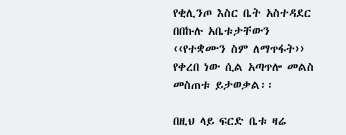የቂሊንጦ እስር ቤት አስተዳደር በበኩሉ አቤቱታቸውን ‹‹የተቋሙን ስም ለማጥፋት›› የቀረበ ነው ሲል አጣጥሎ መልስ መስጠቱ ይታወቃል፡፡

በዚህ ላይ ፍርድ ቤቱ ዛሬ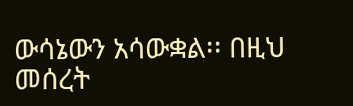ውሳኔውን አሳውቋል፡፡ በዚህ መሰረት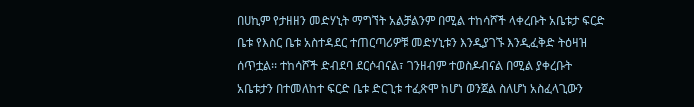በሀኪም የታዘዘን መድሃኒት ማግኘት አልቻልንም በሚል ተከሳሾች ላቀረቡት አቤቱታ ፍርድ ቤቱ የእስር ቤቱ አስተዳደር ተጠርጣሪዎቹ መድሃኒቱን እንዲያገኙ እንዲፈቅድ ትዕዛዝ ሰጥቷል፡፡ ተከሳሾች ድብደባ ደርሶብናል፣ ገንዘብም ተወስዶብናል በሚል ያቀረቡት አቤቱታን በተመለከተ ፍርድ ቤቱ ድርጊቱ ተፈጽሞ ከሆነ ወንጀል ስለሆነ አስፈላጊውን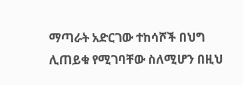ማጣራት አድርገው ተከሳሾች በህግ ሊጠይቁ የሚገባቸው ስለሚሆን በዚህ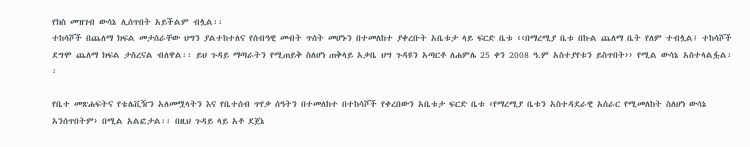የክስ መዝገብ ውሳኔ ሊሰጥበት አይችልም ብሏል፡፡
ተከሳሾች በጨለማ ክፍል መታሰራቸው ህግን ያልተከተለና የሰብዓዊ መብት ጥሰት መሆኑን በተመለከተ ያቀረቡት አቤቱታ ላይ ፍርድ ቤቱ ‹‹በማረሚያ ቤቱ በኩል ጨለማ ቤት የለም ተብሏል፤ ተከሳሾች ደግሞ ጨለማ ክፍል ታስረናል ብለዋል፡፡ ይህ ጉዳይ ማጣራትን የሚጠይቅ ስለሆነ ጠቅላይ አቃቤ ህግ ጉዳዩን አጣርቶ ለሐምሌ 25 ቀን 2008 ዓ.ም አስተያየቱን ይስጥበት›› የሚል ውሳኔ አስተላልፏል፡፡

የቤተ መጽሐፍትና የቴሌቪዥን አለመሟላትን እና የቤተሰብ ጥየቃ ሰዓትን በተመለከተ በተከሳሾች የቀረበውን አቤቱታ ፍርድ ቤቱ ‹የማረሚያ ቤቱን አስተዳደራዊ አሰራር የሚመለከት ስለሆነ ውሳኔ አንሰጥበትም› በሚል አልፎታል፡፡ በዚህ ጉዳይ ላይ አቶ ደጀኔ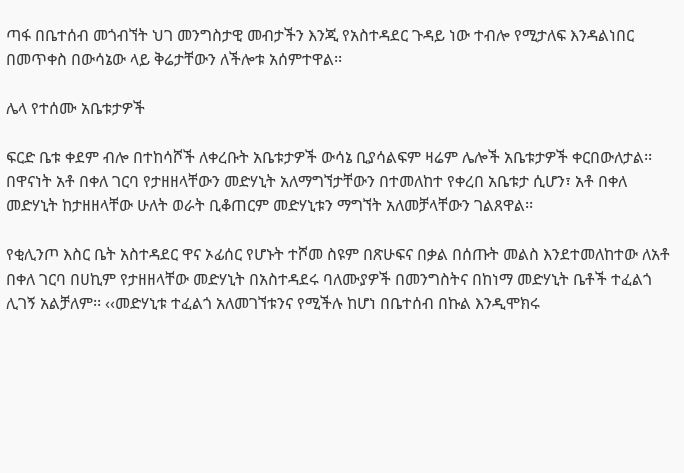ጣፋ በቤተሰብ መጎብኘት ህገ መንግስታዊ መብታችን እንጂ የአስተዳደር ጉዳይ ነው ተብሎ የሚታለፍ እንዳልነበር በመጥቀስ በውሳኔው ላይ ቅሬታቸውን ለችሎቱ አሰምተዋል፡፡

ሌላ የተሰሙ አቤቱታዎች

ፍርድ ቤቱ ቀደም ብሎ በተከሳሾች ለቀረቡት አቤቱታዎች ውሳኔ ቢያሳልፍም ዛሬም ሌሎች አቤቱታዎች ቀርበውለታል፡፡ በዋናነት አቶ በቀለ ገርባ የታዘዘላቸውን መድሃኒት አለማግኘታቸውን በተመለከተ የቀረበ አቤቱታ ሲሆን፣ አቶ በቀለ መድሃኒት ከታዘዘላቸው ሁለት ወራት ቢቆጠርም መድሃኒቱን ማግኘት አለመቻላቸውን ገልጸዋል፡፡

የቂሊንጦ እስር ቤት አስተዳደር ዋና ኦፊሰር የሆኑት ተሾመ ስዩም በጽሁፍና በቃል በሰጡት መልስ እንደተመለከተው ለአቶ በቀለ ገርባ በሀኪም የታዘዘላቸው መድሃኒት በአስተዳደሩ ባለሙያዎች በመንግስትና በከነማ መድሃኒት ቤቶች ተፈልጎ ሊገኝ አልቻለም፡፡ ‹‹መድሃኒቱ ተፈልጎ አለመገኘቱንና የሚችሉ ከሆነ በቤተሰብ በኩል እንዲሞክሩ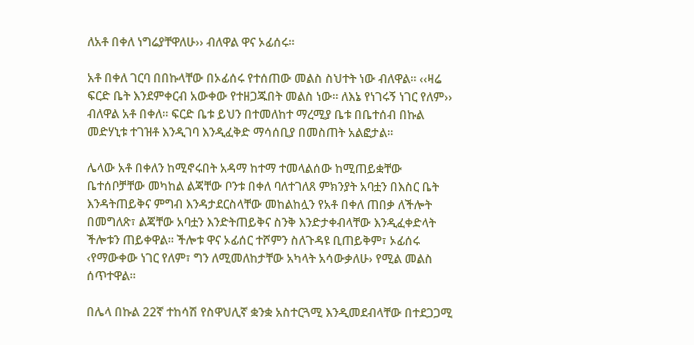ለአቶ በቀለ ነግሬያቸዋለሁ›› ብለዋል ዋና ኦፊሰሩ፡፡

አቶ በቀለ ገርባ በበኩላቸው በኦፊሰሩ የተሰጠው መልስ ስህተት ነው ብለዋል፡፡ ‹‹ዛሬ ፍርድ ቤት እንደምቀርብ አውቀው የተዘጋጁበት መልስ ነው፡፡ ለእኔ የነገሩኝ ነገር የለም›› ብለዋል አቶ በቀለ፡፡ ፍርድ ቤቱ ይህን በተመለከተ ማረሚያ ቤቱ በቤተሰብ በኩል መድሃኒቱ ተገዝቶ እንዲገባ እንዲፈቅድ ማሳሰቢያ በመስጠት አልፎታል፡፡

ሌላው አቶ በቀለን ከሚኖሩበት አዳማ ከተማ ተመላልሰው ከሚጠይቋቸው ቤተሰቦቻቸው መካከል ልጃቸው ቦንቱ በቀለ ባለተገለጸ ምክንያት አባቷን በእስር ቤት እንዳትጠይቅና ምግብ እንዳታደርስላቸው መከልከሏን የአቶ በቀለ ጠበቃ ለችሎት በመግለጽ፣ ልጃቸው አባቷን እንድትጠይቅና ስንቅ እንድታቀብላቸው እንዲፈቀድላት ችሎቱን ጠይቀዋል፡፡ ችሎቱ ዋና ኦፊሰር ተሾምን ስለጉዳዩ ቢጠይቅም፣ ኦፊሰሩ ‹የማውቀው ነገር የለም፣ ግን ለሚመለከታቸው አካላት አሳውቃለሁ› የሚል መልስ ሰጥተዋል፡፡

በሌላ በኩል 22ኛ ተከሳሽ የስዋህሊኛ ቋንቋ አስተርጓሚ እንዲመደብላቸው በተደጋጋሚ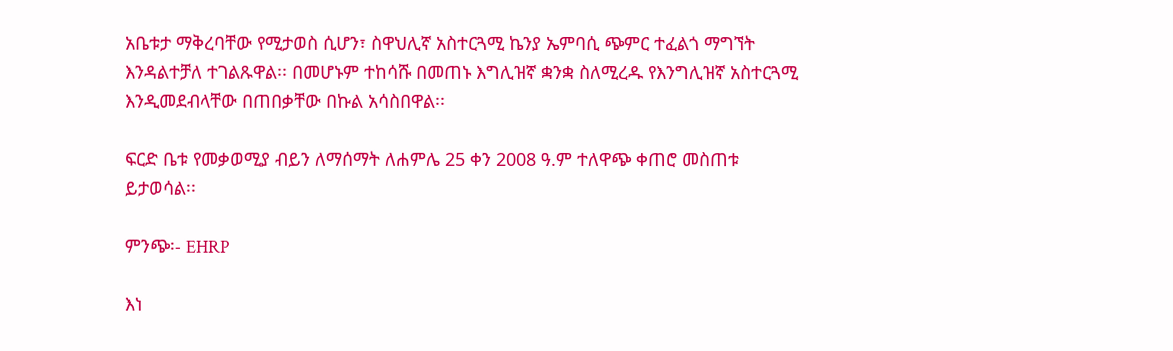አቤቱታ ማቅረባቸው የሚታወስ ሲሆን፣ ስዋህሊኛ አስተርጓሚ ኬንያ ኤምባሲ ጭምር ተፈልጎ ማግኘት እንዳልተቻለ ተገልጹዋል፡፡ በመሆኑም ተከሳሹ በመጠኑ እግሊዝኛ ቋንቋ ስለሚረዱ የእንግሊዝኛ አስተርጓሚ እንዲመደብላቸው በጠበቃቸው በኩል አሳስበዋል፡፡

ፍርድ ቤቱ የመቃወሚያ ብይን ለማሰማት ለሐምሌ 25 ቀን 2008 ዓ.ም ተለዋጭ ቀጠሮ መስጠቱ ይታወሳል፡፡

ምንጭ፡- EHRP

እነ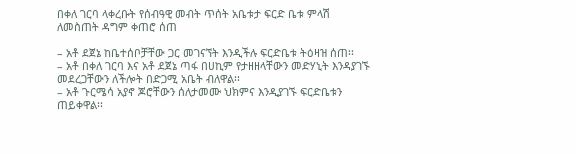በቀለ ገርባ ላቀረቡት የሰብዓዊ መብት ጥሰት አቤቱታ ፍርድ ቤቱ ምላሽ ለመስጠት ዳግም ቀጠሮ ሰጠ

– አቶ ደጀኔ ከቤተሰቦቻቸው ጋር መገናኘት እንዲችሉ ፍርድቤቱ ትዕዛዝ ሰጠ፡፡
– አቶ በቀለ ገርባ እና አቶ ደጀኔ ጣፋ በሀኪም የታዘዘላቸውን መድሃኒት እንዳያገኙ መደረጋቸውን ለችሎት በድጋሚ አቤት ብለዋል፡፡
– አቶ ጉርሜሳ አያኖ ጆሮቸውን ሰለታመሙ ህክምና እንዲያገኙ ፍርድቤቱን ጠይቀዋል፡፡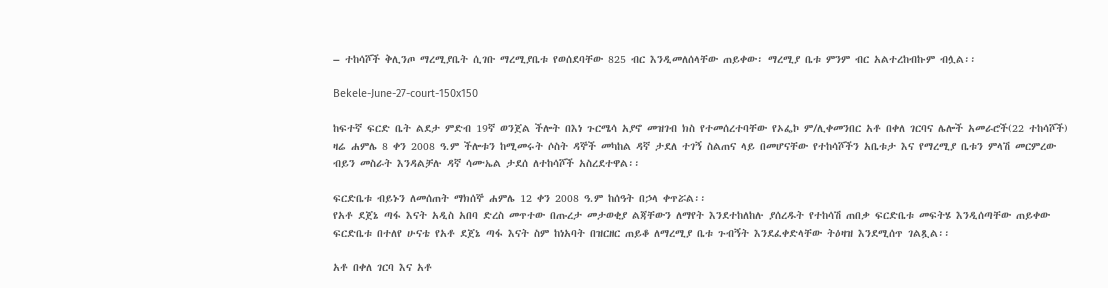– ተከሳሾች ቅሊንጦ ማረሚያቤት ሲገቡ ማረሚያቤቱ የወሰደባቸው 825 ብር እንዲመለሰላቸው ጠይቀው፡ ማረሚያ ቤቱ ምንም ብር አልተረከብኩም ብሏል፡፡

Bekele-June-27-court-150x150

ከፍተኛ ፍርድ ቤት ልደታ ምድብ 19ኛ ወንጀል ችሎት በእነ ጉርሜሳ አያኖ መዝገብ ክስ የተመሰረተባቸው የኦፌኮ ም/ሊቀመንበር አቶ በቀለ ገርባና ሌሎች አመራሮች(22 ተከሳሾች) ዛሬ ሐምሌ 8 ቀን 2008 ዓ.ም ችሎቱን ከሚመሩት ሶስት ዳኞች መካከል ዳኛ ታደለ ተገኝ ስልጠና ላይ በመሆናቸው የተከሳሾችን አቤቱታ እና የማረሚያ ቤቱን ምላሽ መርምረው ብይን መስራት እንዳልቻሉ ዳኛ ሳሙኤል ታደሰ ለተከሳሾች አስረደተዋል፡፡

ፍርድቤቱ ብይኑን ለመሰጠት ማክሰኞ ሐምሌ 12 ቀን 2008 ዓ.ም ከሰዓት በኃላ ቀጥሯል፡፡
የአቶ ደጀኔ ጣፋ እናት አዲስ አበባ ድረስ መጥተው በጡረታ መታወቂያ ልጃቸውን ለማየት እንደተከለከሉ ያሰረዱት የተከሳሽ ጠበቃ ፍርድቤቱ መፍትሄ እንዲሰጣቸው ጠይቀው ፍርድቤቱ በተለየ ሁናቴ የአቶ ደጀኔ ጣፋ እናት ስም ከነአባት በዝርዘር ጠይቆ ለማረሚያ ቤቱ ጉብኝት እንደፈቀድላቸው ትዕዛዝ እንደሚሰጥ ገልጿል፡፡

አቶ በቀለ ገርባ እና አቶ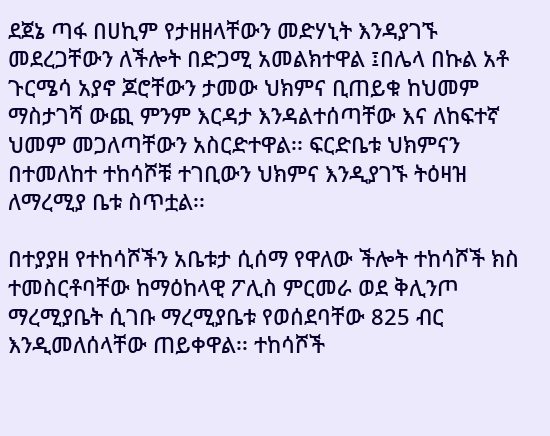ደጀኔ ጣፋ በሀኪም የታዘዘላቸውን መድሃኒት እንዳያገኙ መደረጋቸውን ለችሎት በድጋሚ አመልክተዋል ፤በሌላ በኩል አቶ ጉርሜሳ አያኖ ጆሮቸውን ታመው ህክምና ቢጠይቁ ከህመም ማስታገሻ ውጪ ምንም እርዳታ እንዳልተሰጣቸው እና ለከፍተኛ ህመም መጋለጣቸውን አስርድተዋል፡፡ ፍርድቤቱ ህክምናን በተመለከተ ተከሳሾቹ ተገቢውን ህክምና እንዲያገኙ ትዕዛዝ ለማረሚያ ቤቱ ስጥቷል፡፡

በተያያዘ የተከሳሾችን አቤቱታ ሲሰማ የዋለው ችሎት ተከሳሾች ክስ ተመስርቶባቸው ከማዕከላዊ ፖሊስ ምርመራ ወደ ቅሊንጦ ማረሚያቤት ሲገቡ ማረሚያቤቱ የወሰደባቸው 825 ብር እንዲመለሰላቸው ጠይቀዋል፡፡ ተከሳሾች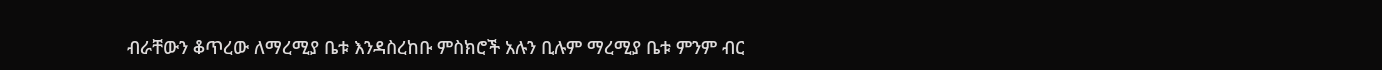ብራቸውን ቆጥረው ለማረሚያ ቤቱ እንዳስረከቡ ምስክሮች አሉን ቢሉም ማረሚያ ቤቱ ምንም ብር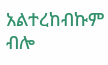አልተረከብኩም ብሎ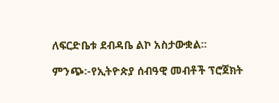ለፍርድቤቱ ደብዳቤ ልኮ አስታውቋል፡፡

ምንጭ፡-የኢትዮጵያ ሰብዓዊ መብቶች ፕሮጀክት